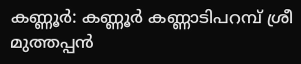കണ്ണൂർ: കണ്ണൂർ കണ്ണാടിപറമ്പ് ശ്രീ മുത്തപ്പൻ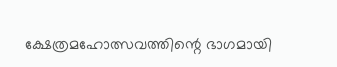ക്ഷേത്രമഹോത്സവത്തിന്റെ ഭാഗമായി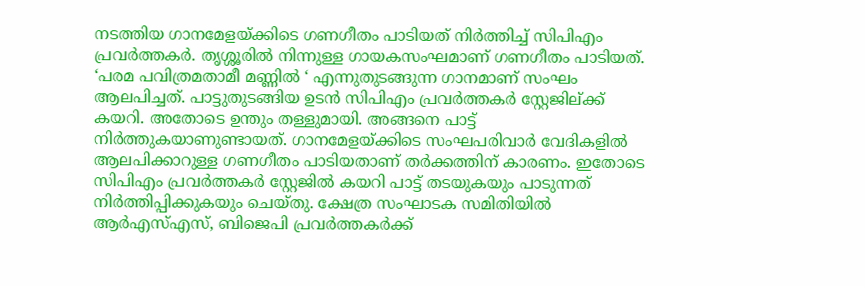നടത്തിയ ഗാനമേളയ്ക്കിടെ ഗണഗീതം പാടിയത് നിർത്തിച്ച് സിപിഎം പ്രവർത്തകർ. തൃശ്ശൂരിൽ നിന്നുള്ള ഗായകസംഘമാണ് ഗണഗീതം പാടിയത്.
‘പരമ പവിത്രമതാമീ മണ്ണിൽ ‘ എന്നുതുടങ്ങുന്ന ഗാനമാണ് സംഘം ആലപിച്ചത്. പാട്ടുതുടങ്ങിയ ഉടൻ സിപിഎം പ്രവർത്തകർ സ്റ്റേജില്ക്ക് കയറി. അതോടെ ഉന്തും തള്ളുമായി. അങ്ങനെ പാട്ട് നിർത്തുകയാണുണ്ടായത്. ഗാനമേളയ്ക്കിടെ സംഘപരിവാർ വേദികളിൽ ആലപിക്കാറുള്ള ഗണഗീതം പാടിയതാണ് തർക്കത്തിന് കാരണം. ഇതോടെ സിപിഎം പ്രവർത്തകർ സ്റ്റേജിൽ കയറി പാട്ട് തടയുകയും പാടുന്നത് നിർത്തിപ്പിക്കുകയും ചെയ്തു. ക്ഷേത്ര സംഘാടക സമിതിയിൽ ആർഎസ്എസ്, ബിജെപി പ്രവർത്തകർക്ക്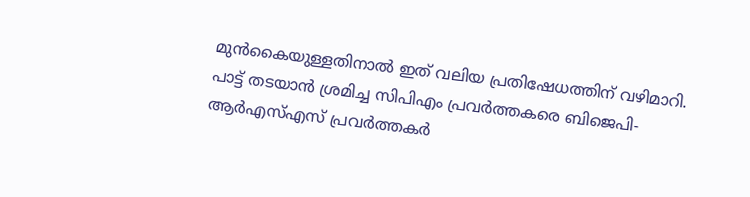മുൻകൈയുള്ളതിനാൽ ഇത് വലിയ പ്രതിഷേധത്തിന് വഴിമാറി. പാട്ട് തടയാൻ ശ്രമിച്ച സിപിഎം പ്രവർത്തകരെ ബിജെപി-ആർഎസ്എസ് പ്രവർത്തകർ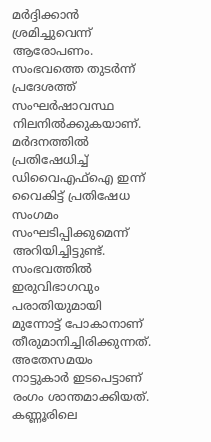മർദ്ദിക്കാൻ ശ്രമിച്ചുവെന്ന് ആരോപണം.
സംഭവത്തെ തുടർന്ന് പ്രദേശത്ത് സംഘർഷാവസ്ഥ നിലനിൽക്കുകയാണ്. മർദനത്തിൽ പ്രതിഷേധിച്ച് ഡിവൈഎഫ്ഐ ഇന്ന് വൈകിട്ട് പ്രതിഷേധ സംഗമം സംഘടിപ്പിക്കുമെന്ന് അറിയിച്ചിട്ടുണ്ട്. സംഭവത്തിൽ ഇരുവിഭാഗവും പരാതിയുമായി മുന്നോട്ട് പോകാനാണ് തീരുമാനിച്ചിരിക്കുന്നത്.
അതേസമയം നാട്ടുകാർ ഇടപെട്ടാണ് രംഗം ശാന്തമാക്കിയത്. കണ്ണൂരിലെ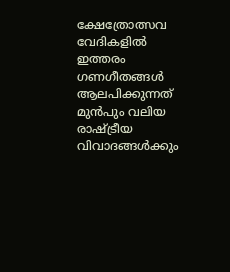ക്ഷേത്രോത്സവ വേദികളിൽ ഇത്തരം ഗണഗീതങ്ങൾ ആലപിക്കുന്നത് മുൻപും വലിയ രാഷ്ട്രീയ വിവാദങ്ങൾക്കും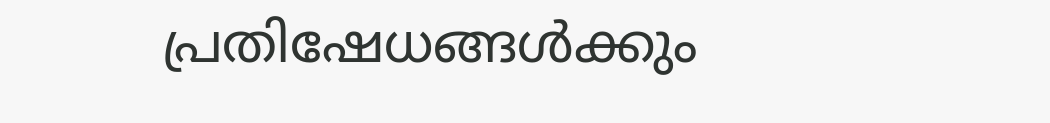പ്രതിഷേധങ്ങൾക്കും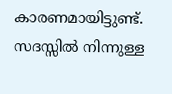കാരണമായിട്ടുണ്ട്. സദസ്സിൽ നിന്നുള്ള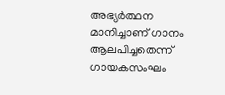അഭ്യർത്ഥന മാനിച്ചാണ് ഗാനം ആലപിച്ചതെന്ന് ഗായകസംഘം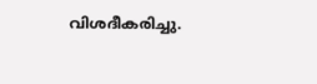വിശദീകരിച്ചു.